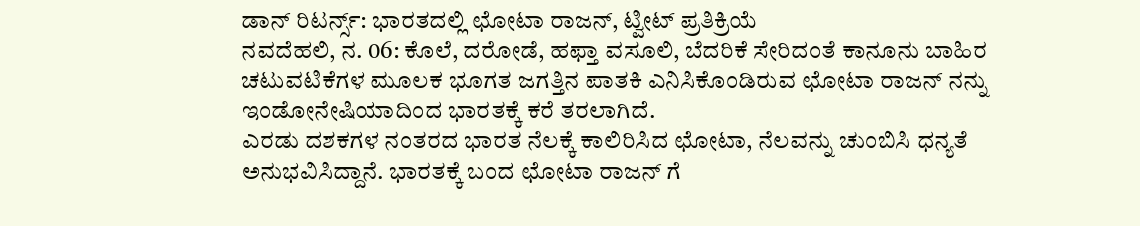ಡಾನ್ ರಿಟರ್ನ್ಸ್: ಭಾರತದಲ್ಲಿ ಛೋಟಾ ರಾಜನ್, ಟ್ವೀಟ್ ಪ್ರತಿಕ್ರಿಯೆ
ನವದೆಹಲಿ, ನ. 06: ಕೊಲೆ, ದರೋಡೆ, ಹಫ್ತಾ ವಸೂಲಿ, ಬೆದರಿಕೆ ಸೇರಿದಂತೆ ಕಾನೂನು ಬಾಹಿರ ಚಟುವಟಿಕೆಗಳ ಮೂಲಕ ಭೂಗತ ಜಗತ್ತಿನ ಪಾತಕಿ ಎನಿಸಿಕೊಂಡಿರುವ ಛೋಟಾ ರಾಜನ್ ನನ್ನು ಇಂಡೋನೇಷಿಯಾದಿಂದ ಭಾರತಕ್ಕೆ ಕರೆ ತರಲಾಗಿದೆ.
ಎರಡು ದಶಕಗಳ ನಂತರದ ಭಾರತ ನೆಲಕ್ಕೆ ಕಾಲಿರಿಸಿದ ಛೋಟಾ, ನೆಲವನ್ನು ಚುಂಬಿಸಿ ಧನ್ಯತೆ ಅನುಭವಿಸಿದ್ದಾನೆ. ಭಾರತಕ್ಕೆ ಬಂದ ಛೋಟಾ ರಾಜನ್ ಗೆ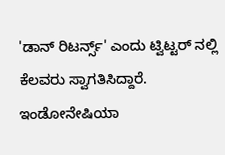'ಡಾನ್ ರಿಟರ್ನ್ಸ್' ಎಂದು ಟ್ವಿಟ್ಟರ್ ನಲ್ಲಿ ಕೆಲವರು ಸ್ವಾಗತಿಸಿದ್ದಾರೆ.
ಇಂಡೋನೇಷಿಯಾ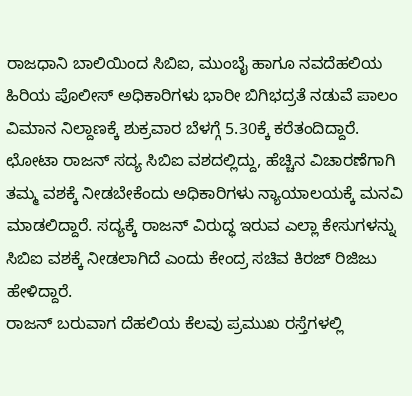ರಾಜಧಾನಿ ಬಾಲಿಯಿಂದ ಸಿಬಿಐ, ಮುಂಬೈ ಹಾಗೂ ನವದೆಹಲಿಯ ಹಿರಿಯ ಪೊಲೀಸ್ ಅಧಿಕಾರಿಗಳು ಭಾರೀ ಬಿಗಿಭದ್ರತೆ ನಡುವೆ ಪಾಲಂ ವಿಮಾನ ನಿಲ್ದಾಣಕ್ಕೆ ಶುಕ್ರವಾರ ಬೆಳಗ್ಗೆ 5.30ಕ್ಕೆ ಕರೆತಂದಿದ್ದಾರೆ.
ಛೋಟಾ ರಾಜನ್ ಸದ್ಯ ಸಿಬಿಐ ವಶದಲ್ಲಿದ್ದು, ಹೆಚ್ಚಿನ ವಿಚಾರಣೆಗಾಗಿ ತಮ್ಮ ವಶಕ್ಕೆ ನೀಡಬೇಕೆಂದು ಅಧಿಕಾರಿಗಳು ನ್ಯಾಯಾಲಯಕ್ಕೆ ಮನವಿ ಮಾಡಲಿದ್ದಾರೆ. ಸದ್ಯಕ್ಕೆ ರಾಜನ್ ವಿರುದ್ಧ ಇರುವ ಎಲ್ಲಾ ಕೇಸುಗಳನ್ನು ಸಿಬಿಐ ವಶಕ್ಕೆ ನೀಡಲಾಗಿದೆ ಎಂದು ಕೇಂದ್ರ ಸಚಿವ ಕಿರಜ್ ರಿಜಿಜು ಹೇಳಿದ್ದಾರೆ.
ರಾಜನ್ ಬರುವಾಗ ದೆಹಲಿಯ ಕೆಲವು ಪ್ರಮುಖ ರಸ್ತೆಗಳಲ್ಲಿ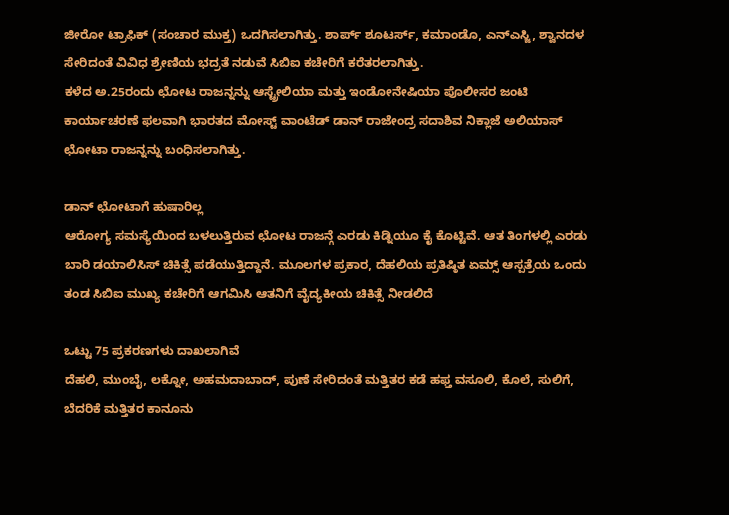ಜೀರೋ ಟ್ರಾಫಿಕ್ (ಸಂಚಾರ ಮುಕ್ತ) ಒದಗಿಸಲಾಗಿತ್ತು. ಶಾರ್ಪ್ ಶೂಟರ್ಸ್, ಕಮಾಂಡೊ, ಎನ್ಎಸ್ಜಿ, ಶ್ವಾನದಳ ಸೇರಿದಂತೆ ವಿವಿಧ ಶ್ರೇಣಿಯ ಭದ್ರತೆ ನಡುವೆ ಸಿಬಿಐ ಕಚೇರಿಗೆ ಕರೆತರಲಾಗಿತ್ತು.
ಕಳೆದ ಅ.25ರಂದು ಛೋಟ ರಾಜನ್ನನ್ನು ಆಸ್ಟ್ರೇಲಿಯಾ ಮತ್ತು ಇಂಡೋನೇಷಿಯಾ ಪೊಲೀಸರ ಜಂಟಿ ಕಾರ್ಯಾಚರಣೆ ಫಲವಾಗಿ ಭಾರತದ ಮೋಸ್ಟ್ ವಾಂಟೆಡ್ ಡಾನ್ ರಾಜೇಂದ್ರ ಸದಾಶಿವ ನಿಕ್ಲಾಜೆ ಅಲಿಯಾಸ್ ಛೋಟಾ ರಾಜನ್ನನ್ನು ಬಂಧಿಸಲಾಗಿತ್ತು.

ಡಾನ್ ಛೋಟಾಗೆ ಹುಷಾರಿಲ್ಲ
ಆರೋಗ್ಯ ಸಮಸ್ಯೆಯಿಂದ ಬಳಲುತ್ತಿರುವ ಛೋಟ ರಾಜನ್ಗೆ ಎರಡು ಕಿಡ್ನಿಯೂ ಕೈ ಕೊಟ್ಟಿವೆ. ಆತ ತಿಂಗಳಲ್ಲಿ ಎರಡು ಬಾರಿ ಡಯಾಲಿಸಿಸ್ ಚಿಕಿತ್ಸೆ ಪಡೆಯುತ್ತಿದ್ದಾನೆ. ಮೂಲಗಳ ಪ್ರಕಾರ, ದೆಹಲಿಯ ಪ್ರತಿಷ್ಠಿತ ಏಮ್ಸ್ ಆಸ್ಪತ್ರೆಯ ಒಂದು ತಂಡ ಸಿಬಿಐ ಮುಖ್ಯ ಕಚೇರಿಗೆ ಆಗಮಿಸಿ ಆತನಿಗೆ ವೈದ್ಯಕೀಯ ಚಿಕಿತ್ಸೆ ನೀಡಲಿದೆ

ಒಟ್ಟು 75 ಪ್ರಕರಣಗಳು ದಾಖಲಾಗಿವೆ
ದೆಹಲಿ, ಮುಂಬೈ, ಲಕ್ನೋ, ಅಹಮದಾಬಾದ್, ಪುಣೆ ಸೇರಿದಂತೆ ಮತ್ತಿತರ ಕಡೆ ಹಫ್ತ ವಸೂಲಿ, ಕೊಲೆ, ಸುಲಿಗೆ, ಬೆದರಿಕೆ ಮತ್ತಿತರ ಕಾನೂನು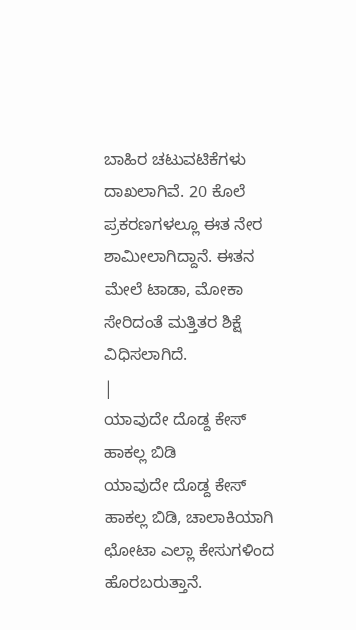ಬಾಹಿರ ಚಟುವಟಿಕೆಗಳು ದಾಖಲಾಗಿವೆ. 20 ಕೊಲೆ ಪ್ರಕರಣಗಳಲ್ಲೂ ಈತ ನೇರ ಶಾಮೀಲಾಗಿದ್ದಾನೆ. ಈತನ ಮೇಲೆ ಟಾಡಾ, ಮೋಕಾ ಸೇರಿದಂತೆ ಮತ್ತಿತರ ಶಿಕ್ಷೆ ವಿಧಿಸಲಾಗಿದೆ.
|
ಯಾವುದೇ ದೊಡ್ದ ಕೇಸ್ ಹಾಕಲ್ಲ ಬಿಡಿ
ಯಾವುದೇ ದೊಡ್ದ ಕೇಸ್ ಹಾಕಲ್ಲ ಬಿಡಿ, ಚಾಲಾಕಿಯಾಗಿ ಛೋಟಾ ಎಲ್ಲಾ ಕೇಸುಗಳಿಂದ ಹೊರಬರುತ್ತಾನೆ.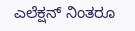ಎಲೆಕ್ಷನ್ ನಿಂತರೂ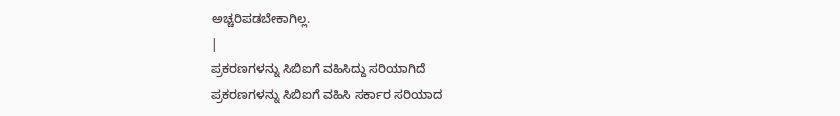ಅಚ್ಚರಿಪಡಬೇಕಾಗಿಲ್ಲ.
|
ಪ್ರಕರಣಗಳನ್ನು ಸಿಬಿಐಗೆ ವಹಿಸಿದ್ದು ಸರಿಯಾಗಿದೆ
ಪ್ರಕರಣಗಳನ್ನು ಸಿಬಿಐಗೆ ವಹಿಸಿ ಸರ್ಕಾರ ಸರಿಯಾದ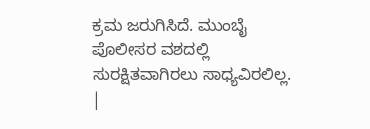ಕ್ರಮ ಜರುಗಿಸಿದೆ. ಮುಂಬೈ ಪೊಲೀಸರ ವಶದಲ್ಲಿ ಸುರಕ್ಷಿತವಾಗಿರಲು ಸಾಧ್ಯವಿರಲಿಲ್ಲ.
|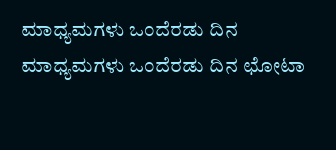ಮಾಧ್ಯಮಗಳು ಒಂದೆರಡು ದಿನ
ಮಾಧ್ಯಮಗಳು ಒಂದೆರಡು ದಿನ ಛೋಟಾ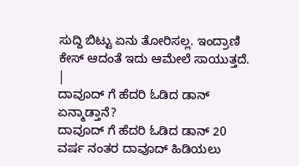ಸುದ್ದಿ ಬಿಟ್ಟು ಏನು ತೋರಿಸಲ್ಲ. ಇಂದ್ರಾಣಿ ಕೇಸ್ ಆದಂತೆ ಇದು ಆಮೇಲೆ ಸಾಯುತ್ತದೆ.
|
ದಾವೂದ್ ಗೆ ಹೆದರಿ ಓಡಿದ ಡಾನ್ ಏನ್ಮಾಡ್ತಾನೆ?
ದಾವೂದ್ ಗೆ ಹೆದರಿ ಓಡಿದ ಡಾನ್ 20 ವರ್ಷ ನಂತರ ದಾವೂದ್ ಹಿಡಿಯಲು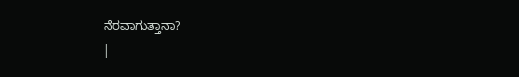ನೆರವಾಗುತ್ತಾನಾ?
|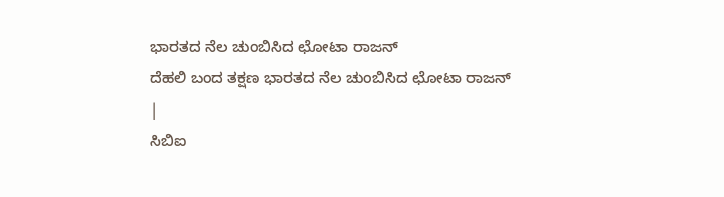ಭಾರತದ ನೆಲ ಚುಂಬಿಸಿದ ಛೋಟಾ ರಾಜನ್
ದೆಹಲಿ ಬಂದ ತಕ್ಷಣ ಭಾರತದ ನೆಲ ಚುಂಬಿಸಿದ ಛೋಟಾ ರಾಜನ್
|
ಸಿಬಿಐ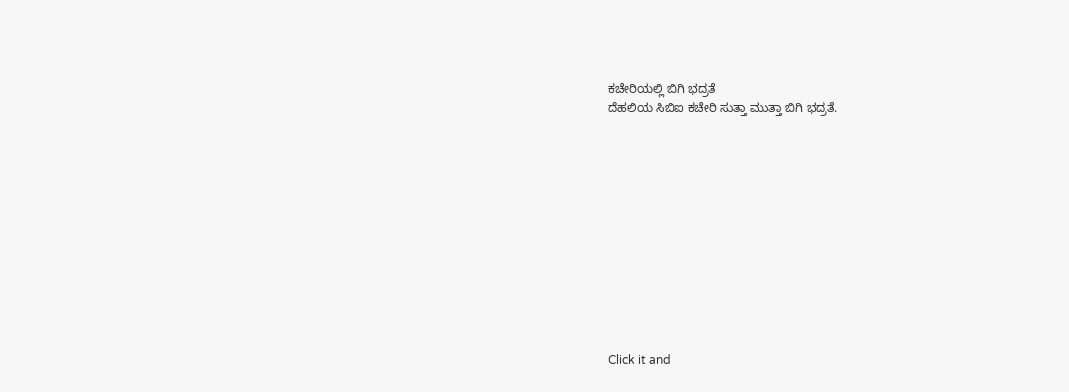ಕಚೇರಿಯಲ್ಲಿ ಬಿಗಿ ಭದ್ರತೆ
ದೆಹಲಿಯ ಸಿಬಿಐ ಕಚೇರಿ ಸುತ್ತಾ ಮುತ್ತಾ ಬಿಗಿ ಭದ್ರತೆ.












Click it and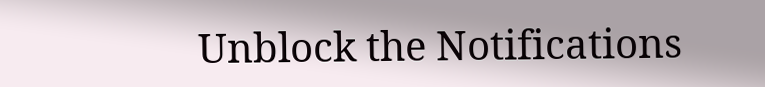Unblock the Notifications